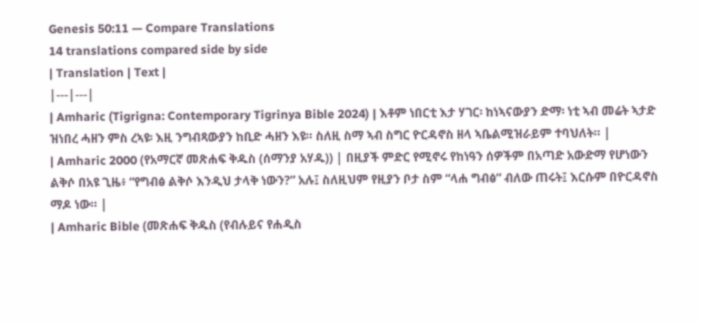Genesis 50:11 — Compare Translations
14 translations compared side by side
| Translation | Text |
|---|---|
| Amharic (Tigrigna: Contemporary Tigrinya Bible 2024) | እቶም ነበርቲ እታ ሃገር፡ ከነኣናውያን ድማ፡ ነቲ ኣብ መሬት ኣታድ ዝነበረ ሓዘን ምስ ረኣዩ፡ እዚ ንግብጻውያን ከቢድ ሓዘን እዩ። ስለዚ ስማ ኣብ ስግር ዮርዳኖስ ዘላ ኣቤልሚዝራይም ተባህለት። |
| Amharic 2000 (የአማርኛ መጽሐፍ ቅዱስ (ሰማንያ አሃዱ)) | በዚያች ምድር የሚኖሩ የከነዓን ሰዎችም በአጣድ አውድማ የሆነውን ልቅሶ በአዩ ጊዜ፥ “የግብፅ ልቅሶ እንዲህ ታላቅ ነውን?” አሉ፤ ስለዚህም የዚያን ቦታ ስም “ላሐ ግብፅ” ብለው ጠሩት፤ እርሱም በዮርዳኖስ ማዶ ነው። |
| Amharic Bible (መጽሐፍ ቅዱስ (የብሉይና የሐዲስ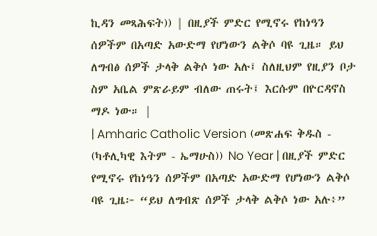ኪዳን መጻሕፍት)) | በዚያች ምድር የሚኖሩ የከነዓን ሰዎችም በአጣድ አውድማ የሆነውን ልቅሶ ባዩ ጊዜ። ይህ ለግብፅ ሰዎች ታላቅ ልቅሶ ነው አሉ፤ ስለዚህም የዚያን ቦታ ስም አቤል ምጽራይም ብለው ጠሩት፤ እርሱም በዮርዳኖስ ማዶ ነው። |
| Amharic Catholic Version (መጽሐፍ ቅዱስ - (ካቶሊካዊ እትም - ኤማሁስ)) No Year | በዚያች ምድር የሚኖሩ የከነዓን ሰዎችም በአጣድ አውድማ የሆነውን ልቅሶ ባዩ ጊዜ፦ “ይህ ለግብጽ ሰዎች ታላቅ ልቅሶ ነው አሉ፥”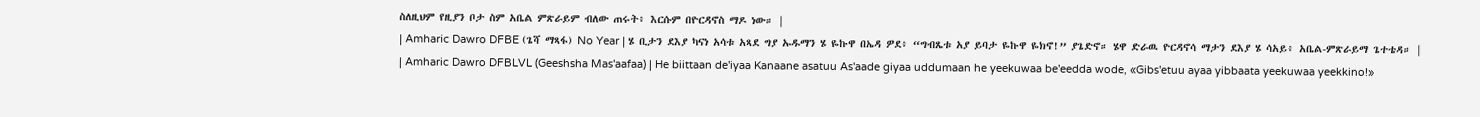ስለዚህም የዚያን ቦታ ስም አቤል ምጽራይም ብለው ጠሩት፥ እርሱም በዮርዳኖስ ማዶ ነው። |
| Amharic Dawro DFBE (ጌሻ ማጻፋ) No Year | ሄ ቢታን ደእያ ካናነ አሳቱ አጻደ ግያ ኡዱማን ሄ ዬኩዋ በኤዳ ዎደ፥ “ግብጼቱ አያ ይባታ ዬኩዋ ዬክኖ!” ያጌድኖ። ሄዋ ድራዉ ዮርዳኖሳ ማታን ደእያ ሄ ሳአይ፥ አቤል-ምጽራይማ ጌተቴዳ። |
| Amharic Dawro DFBLVL (Geeshsha Mas'aafaa) | He biittaan de'iyaa Kanaane asatuu As'aade giyaa uddumaan he yeekuwaa be'eedda wode, «Gibs'etuu ayaa yibbaata yeekuwaa yeekkino!»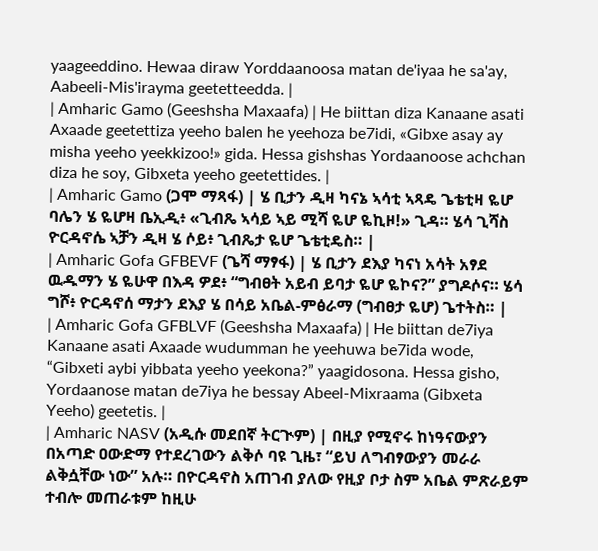yaageeddino. Hewaa diraw Yorddaanoosa matan de'iyaa he sa'ay, Aabeeli-Mis'irayma geetetteedda. |
| Amharic Gamo (Geeshsha Maxaafa) | He biittan diza Kanaane asati Axaade geetettiza yeeho balen he yeehoza be7idi, «Gibxe asay ay misha yeeho yeekkizoo!» gida. Hessa gishshas Yordaanoose achchan diza he soy, Gibxeta yeeho geetettides. |
| Amharic Gamo (ጋሞ ማጻፋ) | ሄ ቢታን ዲዛ ካናኔ ኣሳቲ ኣጻዴ ጌቴቲዛ ዬሆ ባሌን ሄ ዬሆዛ ቤኢዲ፥ «ጊብጼ ኣሳይ ኣይ ሚሻ ዬሆ ዬኪዞ!» ጊዳ። ሄሳ ጊሻስ ዮርዳኖሴ ኣቻን ዲዛ ሄ ሶይ፥ ጊብጼታ ዬሆ ጌቴቲዴስ። |
| Amharic Gofa GFBEVF (ጌሻ ማፃፋ) | ሄ ቢታን ደእያ ካናነ አሳት አፃደ ዉዱማን ሄ ዬሁዋ በእዳ ዎደ፥ “ግብፀት አይብ ይባታ ዬሆ ዬኮና?” ያግዶሶና። ሄሳ ግሾ፥ ዮርዳኖሰ ማታን ደእያ ሄ በሳይ አቤል-ምፅራማ (ግብፀታ ዬሆ) ጌተትስ። |
| Amharic Gofa GFBLVF (Geeshsha Maxaafa) | He biittan de7iya Kanaane asati Axaade wudumman he yeehuwa be7ida wode, “Gibxeti aybi yibbata yeeho yeekona?” yaagidosona. Hessa gisho, Yordaanose matan de7iya he bessay Abeel-Mixraama (Gibxeta Yeeho) geetetis. |
| Amharic NASV (አዲሱ መደበኛ ትርጒም) | በዚያ የሚኖሩ ከነዓናውያን በአጣድ ዐውድማ የተደረገውን ልቅሶ ባዩ ጊዜ፣ “ይህ ለግብፃውያን መራራ ልቅሷቸው ነው” አሉ። በዮርዳኖስ አጠገብ ያለው የዚያ ቦታ ስም አቤል ምጽራይም ተብሎ መጠራቱም ከዚሁ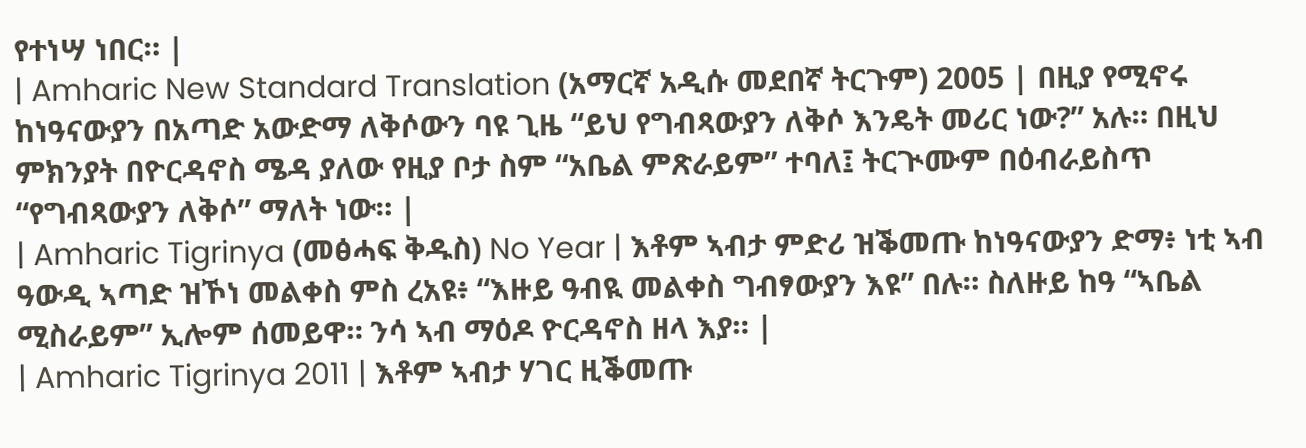የተነሣ ነበር። |
| Amharic New Standard Translation (አማርኛ አዲሱ መደበኛ ትርጉም) 2005 | በዚያ የሚኖሩ ከነዓናውያን በአጣድ አውድማ ለቅሶውን ባዩ ጊዜ “ይህ የግብጻውያን ለቅሶ እንዴት መሪር ነው?” አሉ። በዚህ ምክንያት በዮርዳኖስ ሜዳ ያለው የዚያ ቦታ ስም “አቤል ምጽራይም” ተባለ፤ ትርጒሙም በዕብራይስጥ “የግብጻውያን ለቅሶ” ማለት ነው። |
| Amharic Tigrinya (መፅሓፍ ቅዱስ) No Year | እቶም ኣብታ ምድሪ ዝቕመጡ ከነዓናውያን ድማ፥ ነቲ ኣብ ዓውዲ ኣጣድ ዝኾነ መልቀስ ምስ ረአዩ፥ “እዙይ ዓብዪ መልቀስ ግብፃውያን እዩ” በሉ። ስለዙይ ከዓ “ኣቤል ሚስራይም” ኢሎም ሰመይዋ። ንሳ ኣብ ማዕዶ ዮርዳኖስ ዘላ እያ። |
| Amharic Tigrinya 2011 | እቶም ኣብታ ሃገር ዚቕመጡ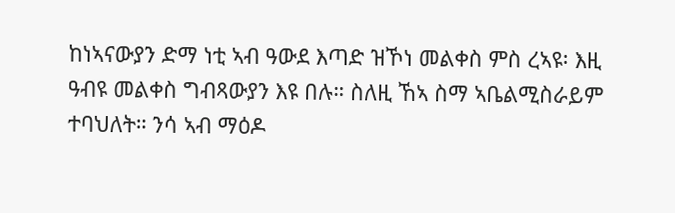ከነኣናውያን ድማ ነቲ ኣብ ዓውደ እጣድ ዝኾነ መልቀስ ምስ ረኣዩ፡ እዚ ዓብዩ መልቀስ ግብጻውያን እዩ በሉ። ስለዚ ኸኣ ስማ ኣቤልሚስራይም ተባህለት። ንሳ ኣብ ማዕዶ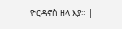ዮርዳኖስ ዘላ እያ። |